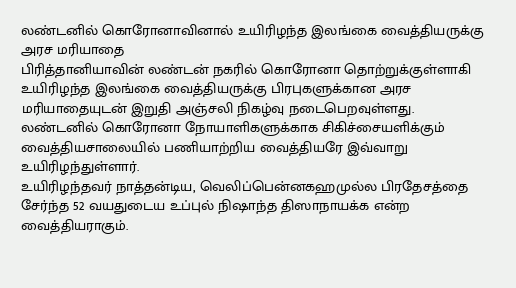லண்டனில் கொரோனாவினால் உயிரிழந்த இலங்கை வைத்தியருக்கு அரச மரியாதை
பிரித்தானியாவின் லண்டன் நகரில் கொரோனா தொற்றுக்குள்ளாகி உயிரிழந்த இலங்கை வைத்தியருக்கு பிரபுகளுக்கான அரச மரியாதையுடன் இறுதி அஞ்சலி நிகழ்வு நடைபெறவுள்ளது.
லண்டனில் கொரோனா நோயாளிகளுக்காக சிகிச்சையளிக்கும் வைத்தியசாலையில் பணியாற்றிய வைத்தியரே இவ்வாறு உயிரிழந்துள்ளார்.
உயிரிழந்தவர் நாத்தன்டிய, வெலிப்பென்னகஹமுல்ல பிரதேசத்தை சேர்ந்த 52 வயதுடைய உப்புல் நிஷாந்த திஸாநாயக்க என்ற வைத்தியராகும்.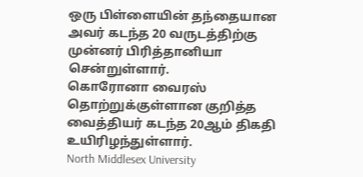ஒரு பிள்ளையின் தந்தையான அவர் கடந்த 20 வருடத்திற்கு முன்னர் பிரித்தானியா சென்றுள்ளார்.
கொரோனா வைரஸ் தொற்றுக்குள்ளான குறித்த வைத்தியர் கடந்த 20ஆம் திகதி உயிரிழந்துள்ளார்.
North Middlesex University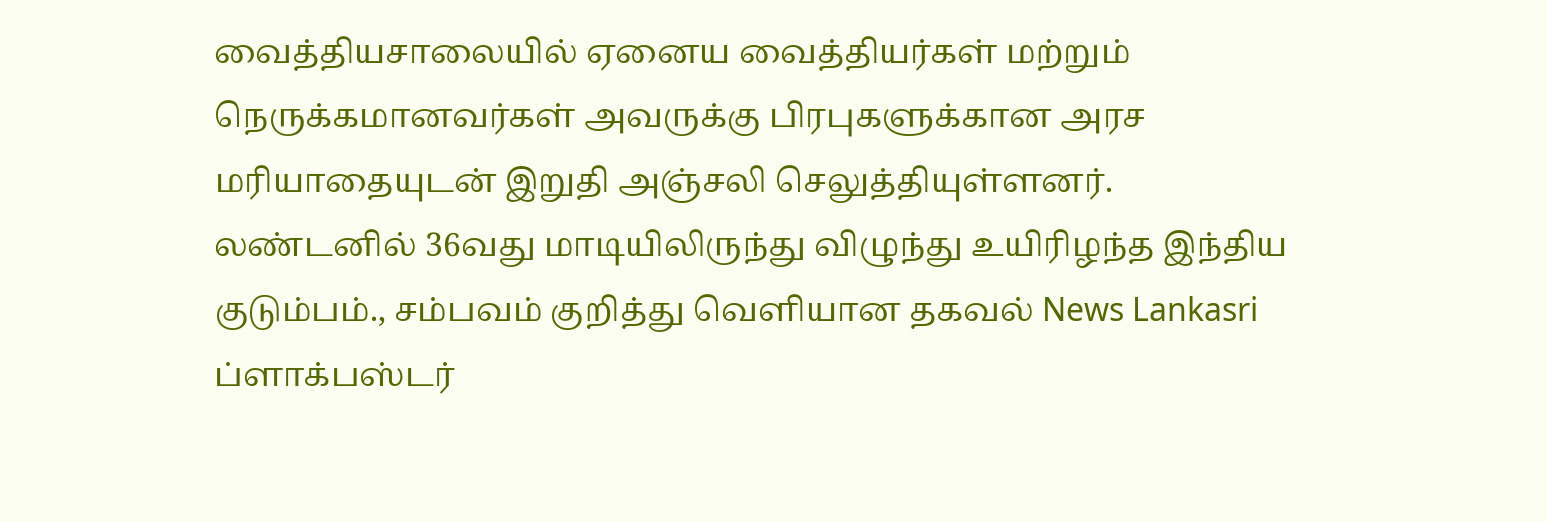வைத்தியசாலையில் ஏனைய வைத்தியர்கள் மற்றும் நெருக்கமானவர்கள் அவருக்கு பிரபுகளுக்கான அரச மரியாதையுடன் இறுதி அஞ்சலி செலுத்தியுள்ளனர்.
லண்டனில் 36வது மாடியிலிருந்து விழுந்து உயிரிழந்த இந்திய குடும்பம்., சம்பவம் குறித்து வெளியான தகவல் News Lankasri
ப்ளாக்பஸ்டர்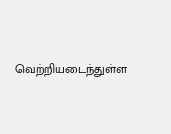வெற்றியடைந்துள்ள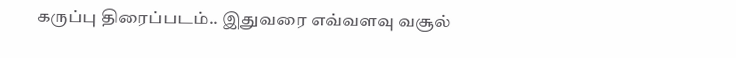கருப்பு திரைப்படம்.. இதுவரை எவ்வளவு வசூல்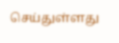செய்துள்ளது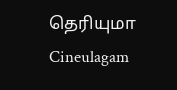தெரியுமா Cineulagam